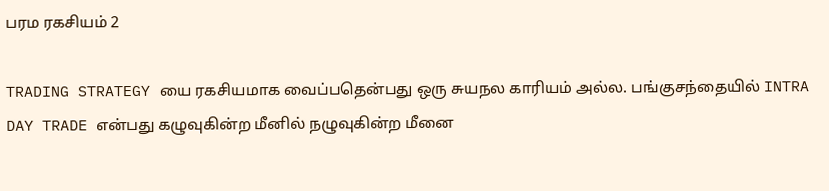பரம ரகசியம் 2

TRADING STRATEGY யை ரகசியமாக வைப்பதென்பது ஒரு சுயநல காரியம் அல்ல. பங்குசந்தையில் INTRA DAY TRADE என்பது கழுவுகின்ற மீனில் நழுவுகின்ற மீனை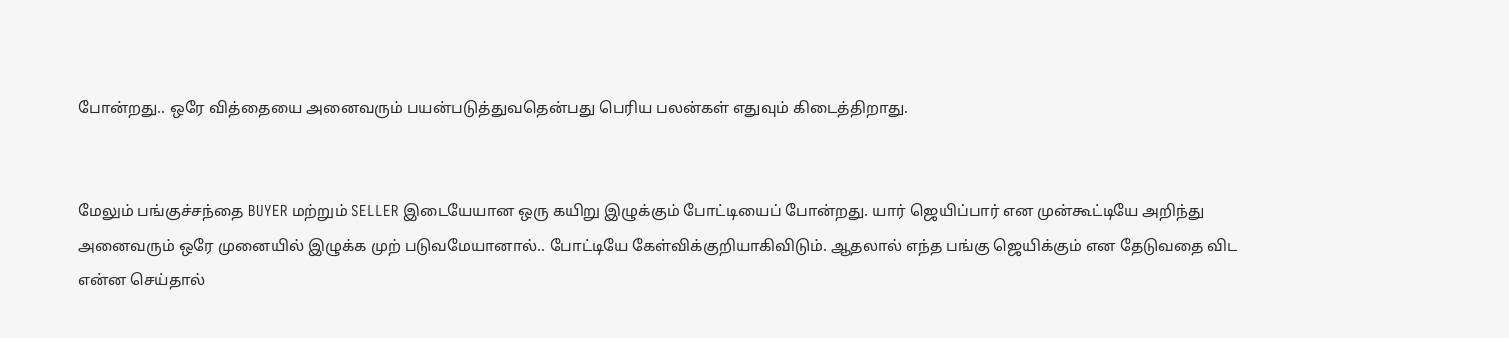போன்றது.. ஒரே வித்தையை அனைவரும் பயன்படுத்துவதென்பது பெரிய பலன்கள் எதுவும் கிடைத்திறாது.


மேலும் பங்குச்சந்தை BUYER மற்றும் SELLER இடையேயான ஒரு கயிறு இழுக்கும் போட்டியைப் போன்றது. யார் ஜெயிப்பார் என முன்கூட்டியே அறிந்து அனைவரும் ஒரே முனையில் இழுக்க முற் படுவமேயானால்.. போட்டியே கேள்விக்குறியாகிவிடும். ஆதலால் எந்த பங்கு ஜெயிக்கும் என தேடுவதை விட என்ன செய்தால்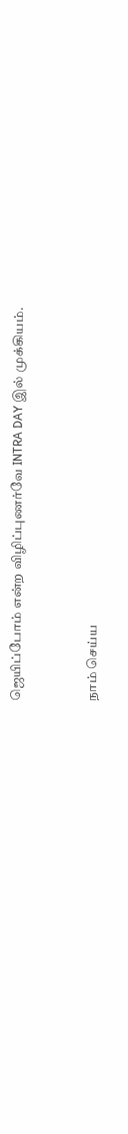ஜெயிப்போம் என்ற விழிப்புணர்வே INTRA DAY இல் முக்கியம்.



நாம் செய்ய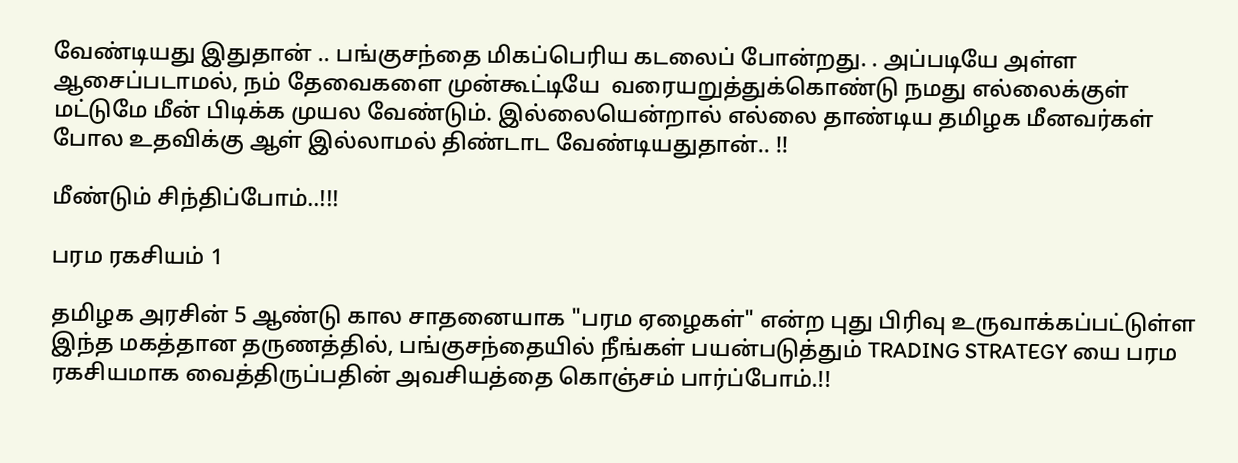வேண்டியது இதுதான் .. பங்குசந்தை மிகப்பெரிய கடலைப் போன்றது. . அப்படியே அள்ள ஆசைப்படாமல், நம் தேவைகளை முன்கூட்டியே  வரையறுத்துக்கொண்டு நமது எல்லைக்குள் மட்டுமே மீன் பிடிக்க முயல வேண்டும். இல்லையென்றால் எல்லை தாண்டிய தமிழக மீனவர்கள் போல உதவிக்கு ஆள் இல்லாமல் திண்டாட வேண்டியதுதான்.. !!

மீண்டும் சிந்திப்போம்..!!!

பரம ரகசியம் 1

தமிழக அரசின் 5 ஆண்டு கால சாதனையாக "பரம ஏழைகள்" என்ற புது பிரிவு உருவாக்கப்பட்டுள்ள இந்த மகத்தான தருணத்தில், பங்குசந்தையில் நீங்கள் பயன்படுத்தும் TRADING STRATEGY யை பரம ரகசியமாக வைத்திருப்பதின் அவசியத்தை கொஞ்சம் பார்ப்போம்.!!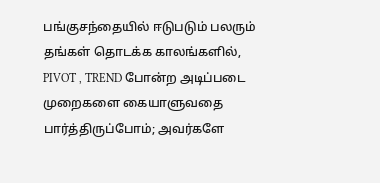பங்குசந்தையில் ஈடுபடும் பலரும் தங்கள் தொடக்க காலங்களில், PIVOT , TREND போன்ற அடிப்படை முறைகளை கையாளுவதை பார்த்திருப்போம்; அவர்களே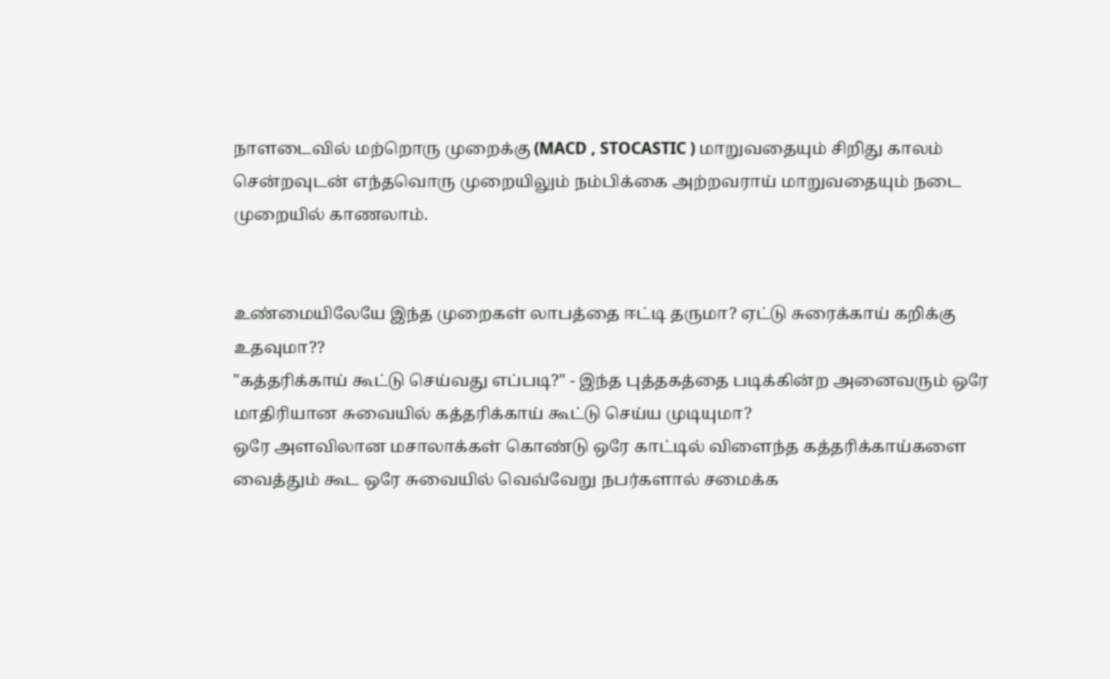நாளடைவில் மற்றொரு முறைக்கு (MACD , STOCASTIC ) மாறுவதையும் சிறிது காலம் சென்றவுடன் எந்தவொரு முறையிலும் நம்பிக்கை அற்றவராய் மாறுவதையும் நடை முறையில் காணலாம்.


உண்மையிலேயே இந்த முறைகள் லாபத்தை ஈட்டி தருமா? ஏட்டு சுரைக்காய் கறிக்கு உதவுமா??
"கத்தரிக்காய் கூட்டு செய்வது எப்படி?" - இந்த புத்தகத்தை படிக்கின்ற அனைவரும் ஒரே மாதிரியான சுவையில் கத்தரிக்காய் கூட்டு செய்ய முடியுமா?
ஒரே அளவிலான மசாலாக்கள் கொண்டு ஒரே காட்டில் விளைந்த கத்தரிக்காய்களை வைத்தும் கூட ஒரே சுவையில் வெவ்வேறு நபர்களால் சமைக்க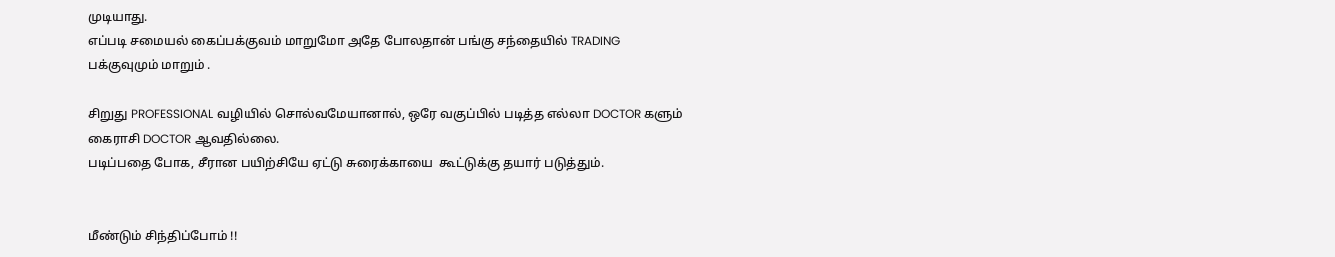முடியாது.
எப்படி சமையல் கைப்பக்குவம் மாறுமோ அதே போலதான் பங்கு சந்தையில் TRADING பக்குவுமும் மாறும் .

சிறுது PROFESSIONAL வழியில் சொல்வமேயானால், ஒரே வகுப்பில் படித்த எல்லா DOCTOR களும் கைராசி DOCTOR ஆவதில்லை.
படிப்பதை போக, சீரான பயிற்சியே ஏட்டு சுரைக்காயை  கூட்டுக்கு தயார் படுத்தும்.


மீண்டும் சிந்திப்போம் !!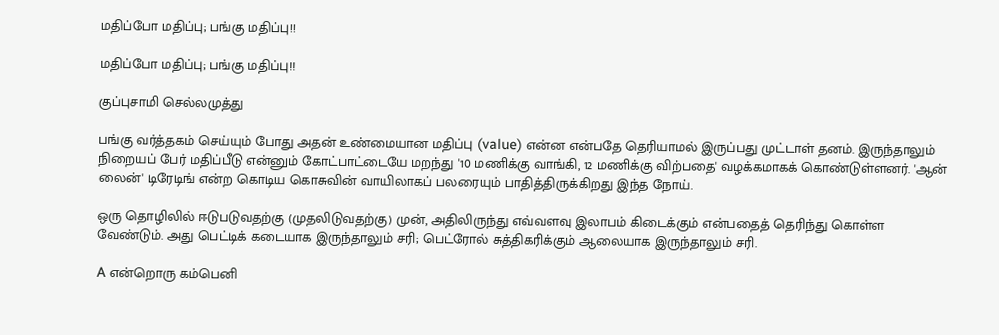மதிப்போ மதிப்பு; பங்கு மதிப்பு!!

மதிப்போ மதிப்பு; பங்கு மதிப்பு!!

குப்புசாமி செல்லமுத்து

பங்கு வர்த்தகம் செய்யும் போது அதன் உண்மையான மதிப்பு (value) என்ன என்பதே தெரியாமல் இருப்பது முட்டாள் தனம். இருந்தாலும் நிறையப் பேர் மதிப்பீடு என்னும் கோட்பாட்டையே மறந்து '10 மணிக்கு வாங்கி, 12 மணிக்கு விற்பதை' வழக்கமாகக் கொண்டுள்ளனர். 'ஆன் லைன்' டிரேடிங் என்ற கொடிய கொசுவின் வாயிலாகப் பலரையும் பாதித்திருக்கிறது இந்த நோய்.

ஒரு தொழிலில் ஈடுபடுவதற்கு (முதலிடுவதற்கு) முன், அதிலிருந்து எவ்வளவு இலாபம் கிடைக்கும் என்பதைத் தெரிந்து கொள்ள வேண்டும். அது பெட்டிக் கடையாக இருந்தாலும் சரி; பெட்ரோல் சுத்திகரிக்கும் ஆலையாக இருந்தாலும் சரி.

A என்றொரு கம்பெனி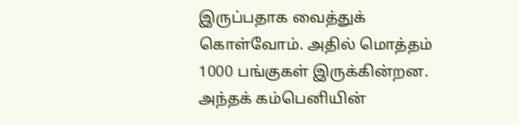இருப்பதாக வைத்துக் கொள்வோம். அதில் மொத்தம் 1000 பங்குகள் இருக்கின்றன. அந்தக் கம்பெனியின்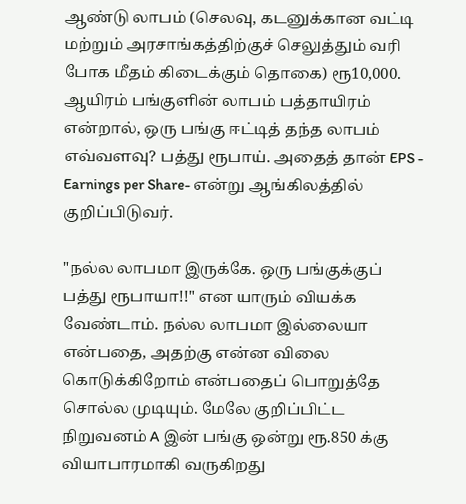ஆண்டு லாபம் (செலவு, கடனுக்கான வட்டி மற்றும் அரசாங்கத்திற்குச் செலுத்தும் வரி போக மீதம் கிடைக்கும் தொகை) ரூ10,000. ஆயிரம் பங்குளின் லாபம் பத்தாயிரம் என்றால், ஒரு பங்கு ஈட்டித் தந்த லாபம் எவ்வளவு? பத்து ரூபாய். அதைத் தான் EPS - Earnings per Share- என்று ஆங்கிலத்தில் குறிப்பிடுவர்.

"நல்ல லாபமா இருக்கே. ஒரு பங்குக்குப் பத்து ரூபாயா!!" என யாரும் வியக்க வேண்டாம். நல்ல லாபமா இல்லையா என்பதை, அதற்கு என்ன விலை கொடுக்கிறோம் என்பதைப் பொறுத்தே சொல்ல முடியும். மேலே குறிப்பிட்ட நிறுவனம் A இன் பங்கு ஒன்று ரூ.850 க்கு வியாபாரமாகி வருகிறது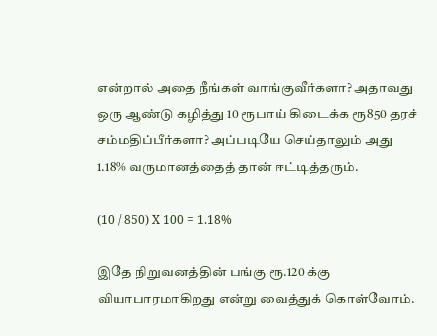என்றால் அதை நீங்கள் வாங்குவீர்களா? அதாவது ஒரு ஆண்டு கழித்து 10 ரூபாய் கிடைக்க ரூ850 தரச் சம்மதிப்பீர்களா? அப்படியே செய்தாலும் அது 1.18% வருமானத்தைத் தான் ஈட்டித்தரும்.

(10 / 850) X 100 = 1.18%

இதே நிறுவனத்தின் பங்கு ரூ.120 க்கு வியாபாரமாகிறது என்று வைத்துக் கொள்வோம்.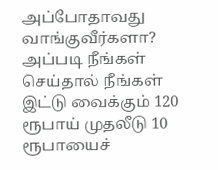அப்போதாவது வாங்குவீர்களா? அப்படி நீங்கள் செய்தால் நீங்கள் இட்டு வைக்கும் 120 ரூபாய் முதலீடு 10 ரூபாயைச்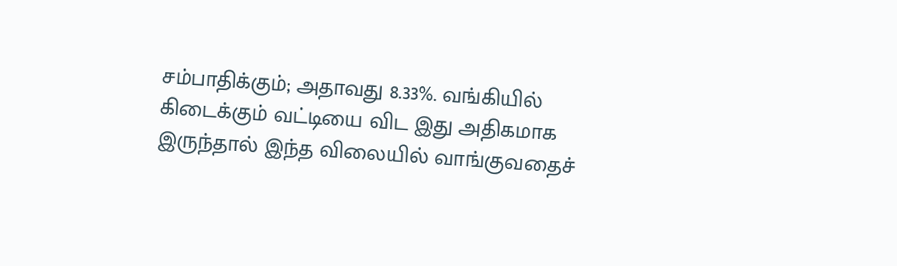சம்பாதிக்கும்; அதாவது 8.33%. வங்கியில் கிடைக்கும் வட்டியை விட இது அதிகமாக இருந்தால் இந்த விலையில் வாங்குவதைச்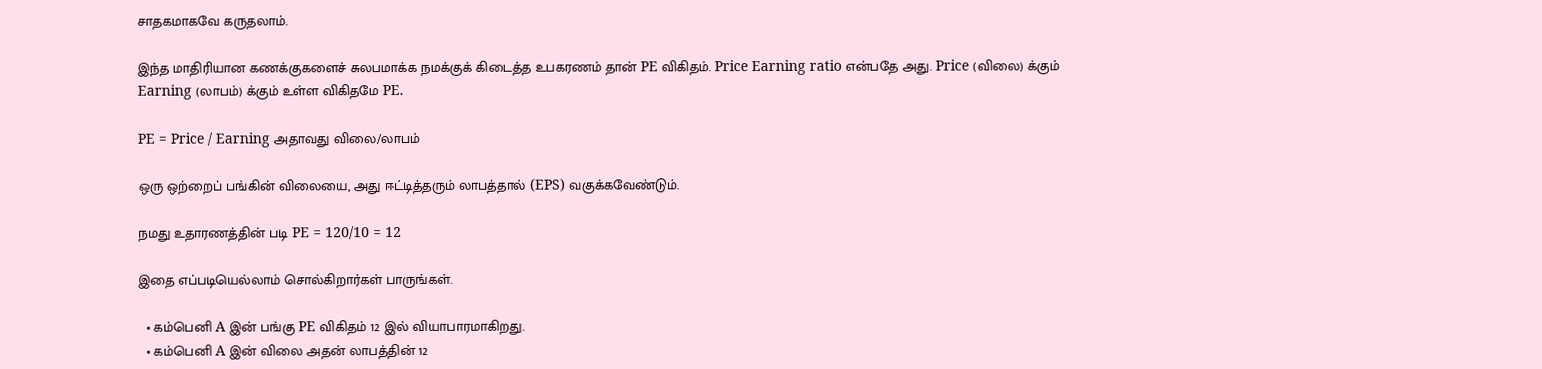சாதகமாகவே கருதலாம்.

இந்த மாதிரியான கணக்குகளைச் சுலபமாக்க நமக்குக் கிடைத்த உபகரணம் தான் PE விகிதம். Price Earning ratio என்பதே அது. Price (விலை) க்கும் Earning (லாபம்) க்கும் உள்ள விகிதமே PE.

PE = Price / Earning அதாவது விலை/லாபம்

ஒரு ஒற்றைப் பங்கின் விலையை, அது ஈட்டித்தரும் லாபத்தால் (EPS) வகுக்கவேண்டும்.

நமது உதாரணத்தின் படி PE = 120/10 = 12

இதை எப்படியெல்லாம் சொல்கிறார்கள் பாருங்கள்.

  • கம்பெனி A இன் பங்கு PE விகிதம் 12 இல் வியாபாரமாகிறது.
  • கம்பெனி A இன் விலை அதன் லாபத்தின் 12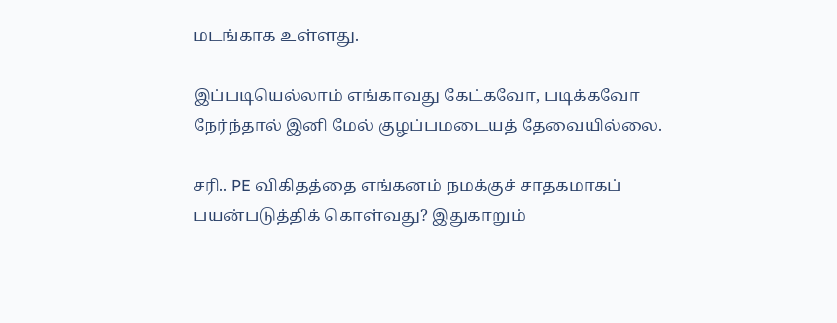மடங்காக உள்ளது.

இப்படியெல்லாம் எங்காவது கேட்கவோ, படிக்கவோ நேர்ந்தால் இனி மேல் குழப்பமடையத் தேவையில்லை.

சரி.. PE விகிதத்தை எங்கனம் நமக்குச் சாதகமாகப் பயன்படுத்திக் கொள்வது? இதுகாறும்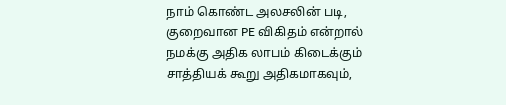நாம் கொண்ட அலசலின் படி, குறைவான PE விகிதம் என்றால் நமக்கு அதிக லாபம் கிடைக்கும் சாத்தியக் கூறு அதிகமாகவும்,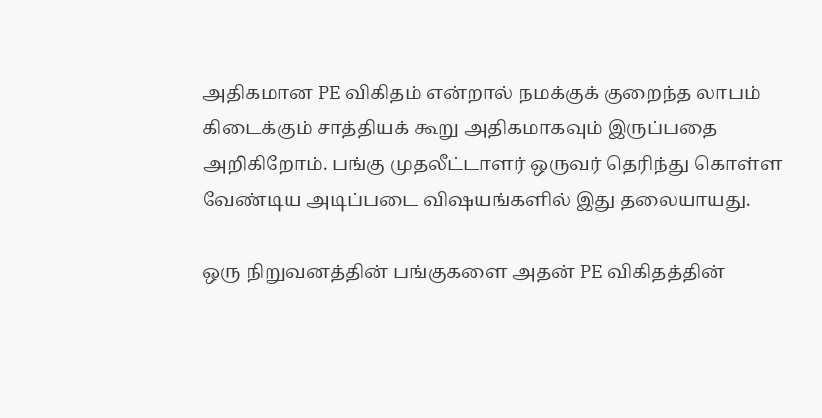அதிகமான PE விகிதம் என்றால் நமக்குக் குறைந்த லாபம் கிடைக்கும் சாத்தியக் கூறு அதிகமாகவும் இருப்பதை அறிகிறோம். பங்கு முதலீட்டாளர் ஒருவர் தெரிந்து கொள்ள வேண்டிய அடிப்படை விஷயங்களில் இது தலையாயது.

ஒரு நிறுவனத்தின் பங்குகளை அதன் PE விகிதத்தின்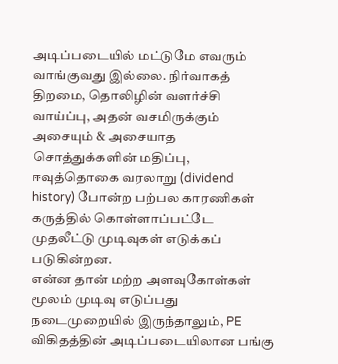அடிப்படையில் மட்டுமே எவரும் வாங்குவது இல்லை. நிர்வாகத் திறமை, தொலிழின் வளர்ச்சி வாய்ப்பு, அதன் வசமிருக்கும் அசையும் & அசையாத சொத்துக்களின் மதிப்பு, ஈவுத்தொகை வரலாறு (dividend history) போன்ற பற்பல காரணிகள் கருத்தில் கொள்ளாப்பட்டே முதலீட்டு முடிவுகள் எடுக்கப் படுகின்றன.
என்ன தான் மற்ற அளவுகோள்கள் மூலம் முடிவு எடுப்பது நடைமுறையில் இருந்தாலும், PE விகிதத்தின் அடிப்படையிலான பங்கு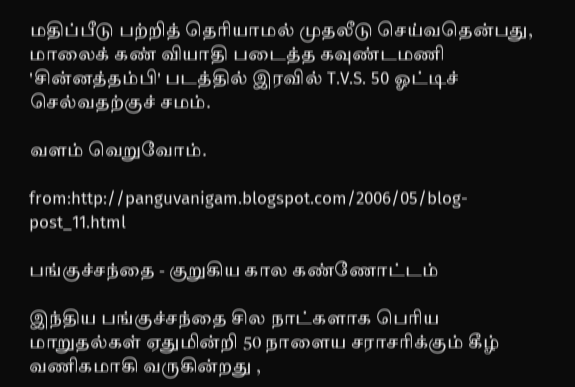மதிப்பீடு பற்றித் தெரியாமல் முதலீடு செய்வதென்பது, மாலைக் கண் வியாதி படைத்த கவுண்டமணி 'சின்னத்தம்பி' படத்தில் இரவில் T.V.S. 50 ஓட்டிச் செல்வதற்குச் சமம்.

வளம் வெறுவோம்.

from:http://panguvanigam.blogspot.com/2006/05/blog-post_11.html

பங்குச்சந்தை - குறுகிய கால கண்ணோட்டம்

இந்திய பங்குச்சந்தை சில நாட்களாக பெரிய மாறுதல்கள் ஏதுமின்றி 50 நாளைய சராசரிக்கும் கீழ் வணிகமாகி வருகின்றது ,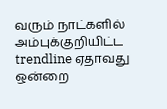வரும் நாட்களில் அம்புக்குறியிட்ட trendline ஏதாவது ஒன்றை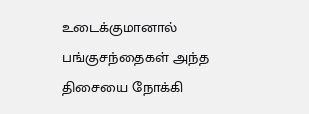உடைக்குமானால் பங்குசந்தைகள் அந்த திசையை நோக்கி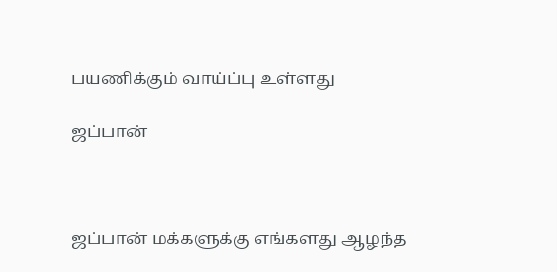பயணிக்கும் வாய்ப்பு உள்ளது

ஜப்பான்



ஜப்பான் மக்களுக்கு எங்களது ஆழந்த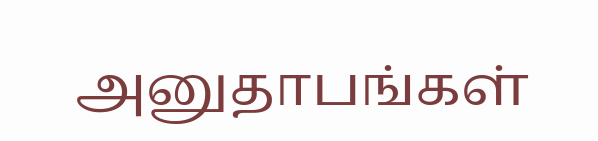அனுதாபங்கள்